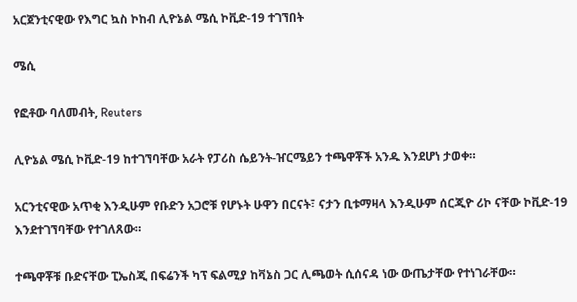አርጀንቲናዊው የእግር ኳስ ኮከብ ሊዮኔል ሜሲ ኮቪድ-19 ተገኘበት

ሜሲ

የፎቶው ባለመብት, Reuters

ሊዮኔል ሜሲ ኮቪድ-19 ከተገኘባቸው አራት የፓሪስ ሴይንት-ዠርሜይን ተጫዋቾች አንዱ እንደሆነ ታወቀ።

አርንቲናዊው አጥቂ እንዲሁም የቡድን አጋሮቹ የሆኑት ሁዋን በርናት፣ ናታን ቢቱማዛላ እንዲሁም ሰርጂዮ ሪኮ ናቸው ኮቪድ-19 እንደተገኘባቸው የተገለጸው።

ተጫዋቾቹ ቡድናቸው ፒኤስጂ በፍሬንች ካፕ ፍልሚያ ከቫኔስ ጋር ሊጫወት ሲሰናዳ ነው ውጤታቸው የተነገራቸው።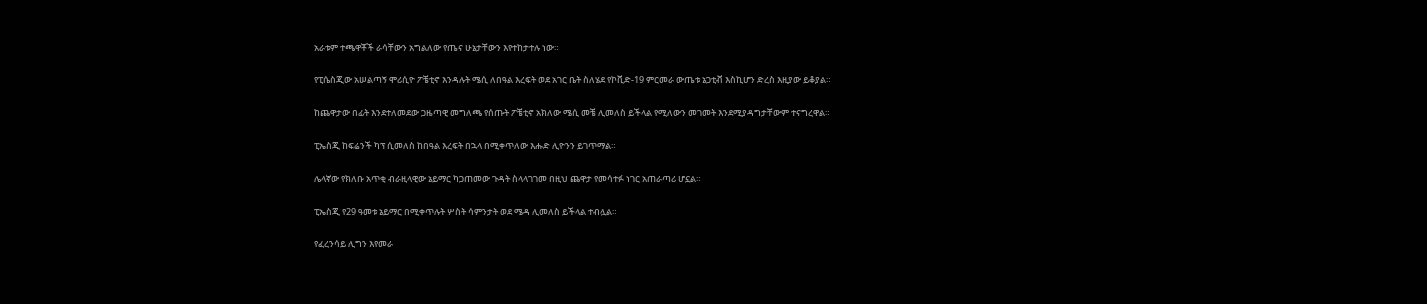አራቱም ተጫዋቾች ራሳቸውን አግልለው የጤና ሁኔታቸውን እየተከታተሉ ነው።

የፒሴስጂው አሠልጣኝ ሞሪሲዮ ፖቼቲኖ እንዳሉት ሜሲ ለበዓል እረፍት ወደ አገር ቤት ስለሄደ የኮቪድ-19 ምርመራ ውጤቱ ኔጋቲቭ እስኪሆን ድረስ እዚያው ይቆያል።

ከጨዋታው በፊት እንደተለመደው ጋዜጣዊ መግለጫ የሰጡት ፖቼቲኖ አክለው ሜሲ መቼ ሊመለስ ይችላል የሚለውን መገመት እንደሚያዳግታቸውም ተናግረዋል።

ፒኤስጂ ከፍሬንች ካፕ ሲመለስ ከበዓል እረፍት በኋላ በሚቀጥለው እሑድ ሊዮንን ይገጥማል።

ሌላኛው የክለቡ አጥቂ ብራዚላዊው ኔይማር ካጋጠመው ጉዳት ስላላገገመ በዚህ ጨዋታ የመሳተፉ ነገር አጠራጣሪ ሆኗል።

ፒኤስጂ የ29 ዓመቱ ኔይማር በሚቀጥሉት ሦስት ሳምንታት ወደ ሜዳ ሊመለስ ይችላል ተብሏል።

የፈረንሳይ ሊግን እየመራ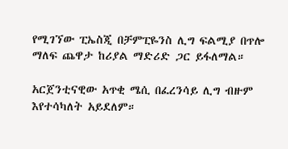የሚገኘው ፒኤስጂ በቻምፒዬንስ ሊግ ፍልሚያ በጥሎ ማለፍ ጨዋታ ከሪያል ማድሪድ ጋር ይፋለማል።

አርጀንቲናዊው አጥቂ ሜሲ በፈረንሳይ ሊግ ብዙም እየተሳካለት አይደለም።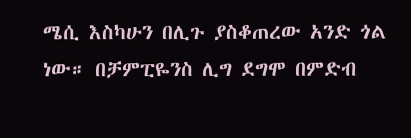ሜሲ እስካሁን በሊጉ ያስቆጠረው አንድ ጎል ነው። በቻምፒዬንስ ሊግ ደግሞ በምድብ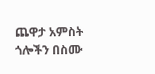ጨዋታ አምስት ጎሎችን በስሙ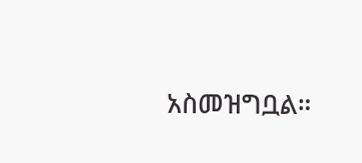አስመዝግቧል።